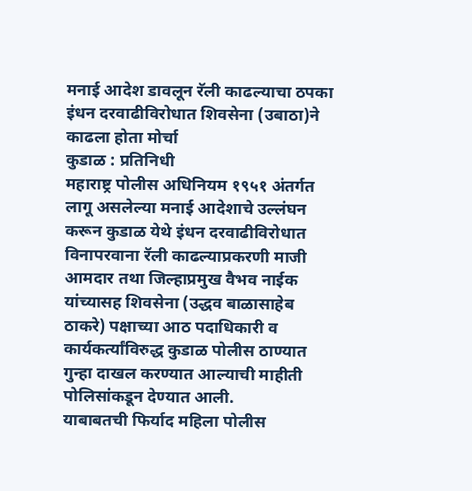मनाई आदेश डावलून रॅली काढल्याचा ठपका
इंधन दरवाढीविरोधात शिवसेना (उबाठा)ने काढला होता मोर्चा
कुडाळ : प्रतिनिधी
महाराष्ट्र पोलीस अधिनियम १९५१ अंतर्गत लागू असलेल्या मनाई आदेशाचे उल्लंघन करून कुडाळ येथे इंधन दरवाढीविरोधात विनापरवाना रॅली काढल्याप्रकरणी माजी आमदार तथा जिल्हाप्रमुख वैभव नाईक यांच्यासह शिवसेना (उद्धव बाळासाहेब ठाकरे) पक्षाच्या आठ पदाधिकारी व कार्यकर्त्यांविरुद्ध कुडाळ पोलीस ठाण्यात गुन्हा दाखल करण्यात आल्याची माहीती पोलिसांकडून देण्यात आली.
याबाबतची फिर्याद महिला पोलीस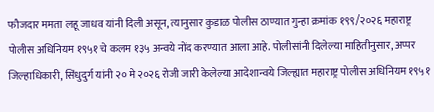फौजदार ममता लहू जाधव यांनी दिली असून, त्यानुसार कुडाळ पोलीस ठाण्यात गुन्हा क्रमांक १९९/२०२६ महाराष्ट्र पोलीस अधिनियम १९५१ चे कलम १३५ अन्वये नोंद करण्यात आला आहे. पोलीसांनी दिलेल्या माहितीनुसार, अप्पर जिल्हाधिकारी, सिंधुदुर्ग यांनी २० मे २०२६ रोजी जारी केलेल्या आदेशान्वये जिल्ह्यात महाराष्ट्र पोलीस अधिनियम १९५१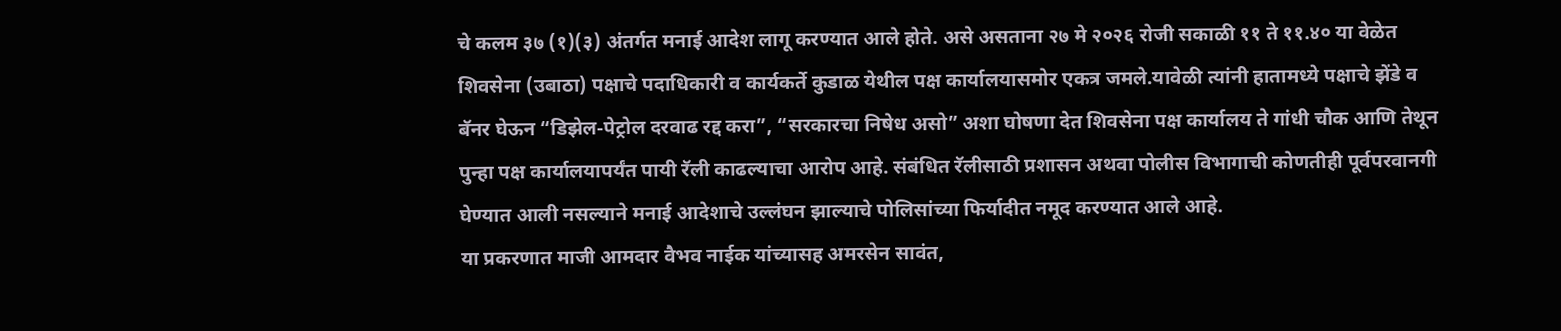चे कलम ३७ (१)(३) अंतर्गत मनाई आदेश लागू करण्यात आले होते. असे असताना २७ मे २०२६ रोजी सकाळी ११ ते ११.४० या वेळेत शिवसेना (उबाठा) पक्षाचे पदाधिकारी व कार्यकर्ते कुडाळ येथील पक्ष कार्यालयासमोर एकत्र जमले.यावेळी त्यांनी हातामध्ये पक्षाचे झेंडे व बॅनर घेऊन “डिझेल-पेट्रोल दरवाढ रद्द करा”, “सरकारचा निषेध असो” अशा घोषणा देत शिवसेना पक्ष कार्यालय ते गांधी चौक आणि तेथून पुन्हा पक्ष कार्यालयापर्यंत पायी रॅली काढल्याचा आरोप आहे. संबंधित रॅलीसाठी प्रशासन अथवा पोलीस विभागाची कोणतीही पूर्वपरवानगी घेण्यात आली नसल्याने मनाई आदेशाचे उल्लंघन झाल्याचे पोलिसांच्या फिर्यादीत नमूद करण्यात आले आहे.
या प्रकरणात माजी आमदार वैभव नाईक यांच्यासह अमरसेन सावंत,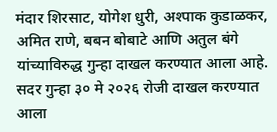मंदार शिरसाट, योगेश धुरी, अश्पाक कुडाळकर, अमित राणे, बबन बोबाटे आणि अतुल बंगे यांच्याविरुद्ध गुन्हा दाखल करण्यात आला आहे. सदर गुन्हा ३० मे २०२६ रोजी दाखल करण्यात आला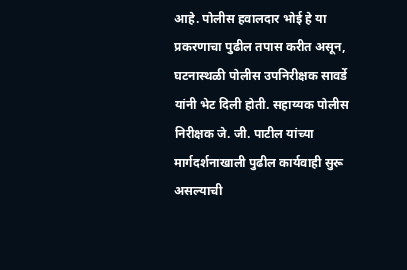आहे. पोलीस हवालदार भोई हे या प्रकरणाचा पुढील तपास करीत असून, घटनास्थळी पोलीस उपनिरीक्षक सावर्डे यांनी भेट दिली होती. सहाय्यक पोलीस निरीक्षक जे. जी. पाटील यांच्या मार्गदर्शनाखाली पुढील कार्यवाही सुरू असल्याची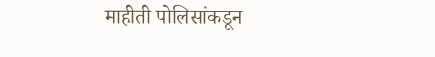माहीती पोलिसांकडून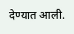देण्यात आली.